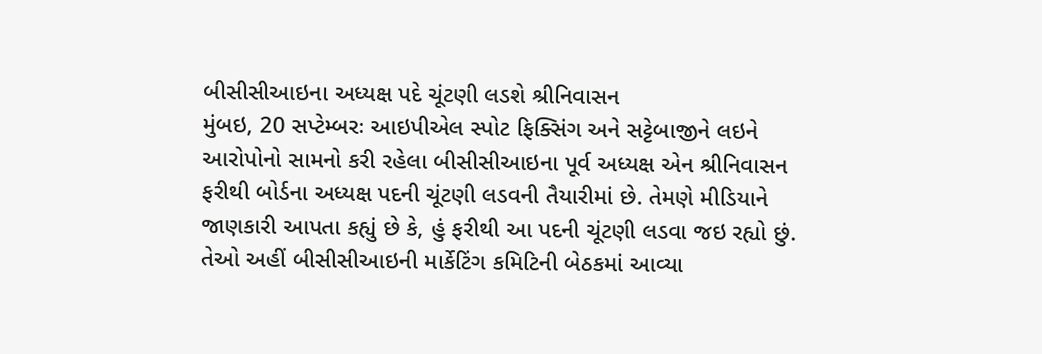બીસીસીઆઇના અધ્યક્ષ પદે ચૂંટણી લડશે શ્રીનિવાસન
મુંબઇ, 20 સપ્ટેમ્બરઃ આઇપીએલ સ્પોટ ફિક્સિંગ અને સટ્ટેબાજીને લઇને આરોપોનો સામનો કરી રહેલા બીસીસીઆઇના પૂર્વ અધ્યક્ષ એન શ્રીનિવાસન ફરીથી બોર્ડના અધ્યક્ષ પદની ચૂંટણી લડવની તૈયારીમાં છે. તેમણે મીડિયાને જાણકારી આપતા કહ્યું છે કે, હું ફરીથી આ પદની ચૂંટણી લડવા જઇ રહ્યો છું. તેઓ અહીં બીસીસીઆઇની માર્કેટિંગ કમિટિની બેઠકમાં આવ્યા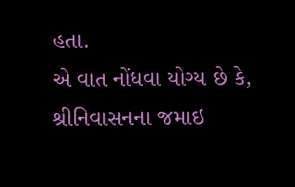હતા.
એ વાત નોંધવા યોગ્ય છે કે, શ્રીનિવાસનના જમાઇ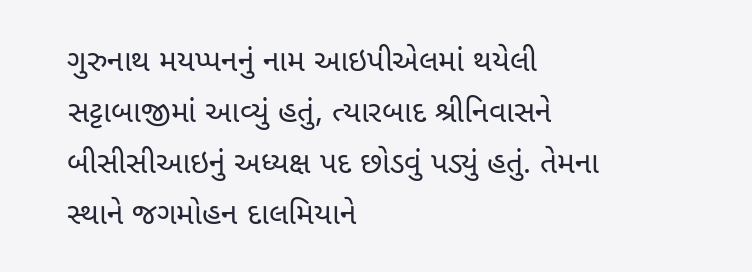ગુરુનાથ મયપ્પનનું નામ આઇપીએલમાં થયેલી સટ્ટાબાજીમાં આવ્યું હતું, ત્યારબાદ શ્રીનિવાસને બીસીસીઆઇનું અધ્યક્ષ પદ છોડવું પડ્યું હતું. તેમના સ્થાને જગમોહન દાલમિયાને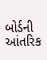બોર્ડની આંતરિક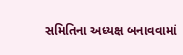સમિતિના અધ્યક્ષ બનાવવામાં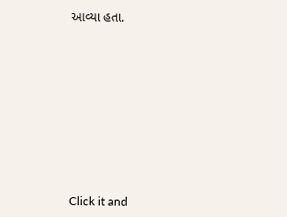આવ્યા હતા.













Click it and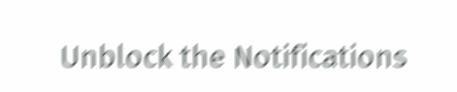Unblock the Notifications